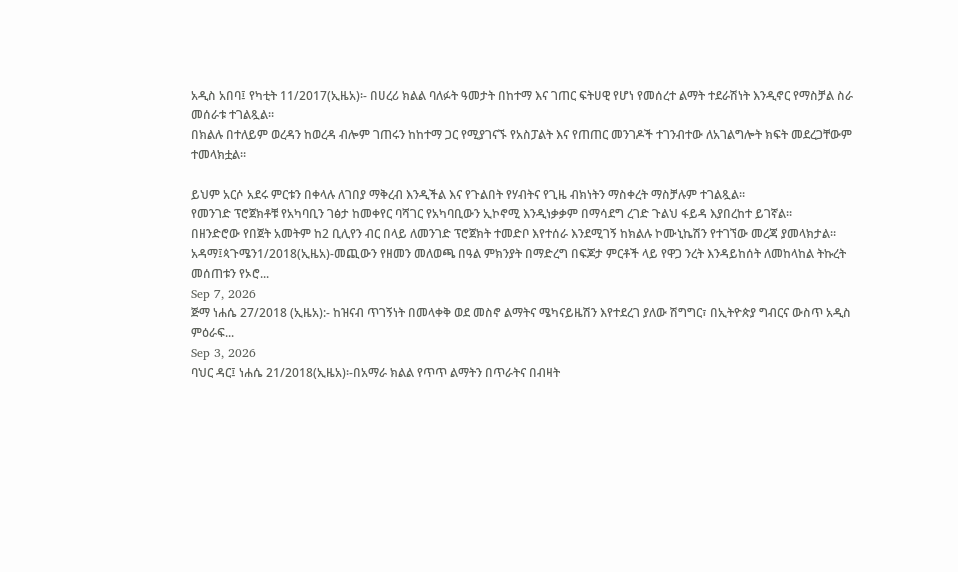አዲስ አበባ፤ የካቲት 11/2017(ኢዜአ)፡- በሀረሪ ክልል ባለፉት ዓመታት በከተማ እና ገጠር ፍትሀዊ የሆነ የመሰረተ ልማት ተደራሽነት እንዲኖር የማስቻል ስራ መሰራቱ ተገልጿል።
በክልሉ በተለይም ወረዳን ከወረዳ ብሎም ገጠሩን ከከተማ ጋር የሚያገናኙ የአስፓልት እና የጠጠር መንገዶች ተገንብተው ለአገልግሎት ክፍት መደረጋቸውም ተመላክቷል።

ይህም አርሶ አደሩ ምርቱን በቀላሉ ለገበያ ማቅረብ እንዲችል እና የጉልበት የሃብትና የጊዜ ብክነትን ማስቀረት ማስቻሉም ተገልጿል።
የመንገድ ፕሮጀክቶቹ የአካባቢን ገፅታ ከመቀየር ባሻገር የአካባቢውን ኢኮኖሚ እንዲነቃቃም በማሳደግ ረገድ ጉልህ ፋይዳ እያበረከተ ይገኛል።
በዘንድሮው የበጀት አመትም ከ2 ቢሊየን ብር በላይ ለመንገድ ፕሮጀክት ተመድቦ እየተሰራ እንደሚገኝ ከክልሉ ኮሙኒኬሽን የተገኘው መረጃ ያመላክታል።
አዳማ፤ጳጉሜን1/2018(ኢዜአ)-መጪውን የዘመን መለወጫ በዓል ምክንያት በማድረግ በፍጆታ ምርቶች ላይ የዋጋ ንረት እንዳይከሰት ለመከላከል ትኩረት መሰጠቱን የኦሮ...
Sep 7, 2026
ጅማ ነሐሴ 27/2018 (ኢዜአ):- ከዝናብ ጥገኝነት በመላቀቅ ወደ መስኖ ልማትና ሜካናይዜሽን እየተደረገ ያለው ሽግግር፣ በኢትዮጵያ ግብርና ውስጥ አዲስ ምዕራፍ...
Sep 3, 2026
ባህር ዳር፤ ነሐሴ 21/2018(ኢዜአ)፡-በአማራ ክልል የጥጥ ልማትን በጥራትና በብዛት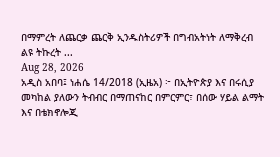በማምረት ለጨርቃ ጨርቅ ኢንዱስትሪዎች በግብአትነት ለማቅረብ ልዩ ትኩረት ...
Aug 28, 2026
አዲስ አበባ፤ ነሐሴ 14/2018 (ኢዜአ) ፦ በኢትዮጵያ እና በሩሲያ መካከል ያለውን ትብብር በማጠናከር በምርምር፣ በሰው ሃይል ልማት እና በቴክኖሎጂ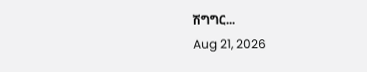ሽግግር...
Aug 21, 2026